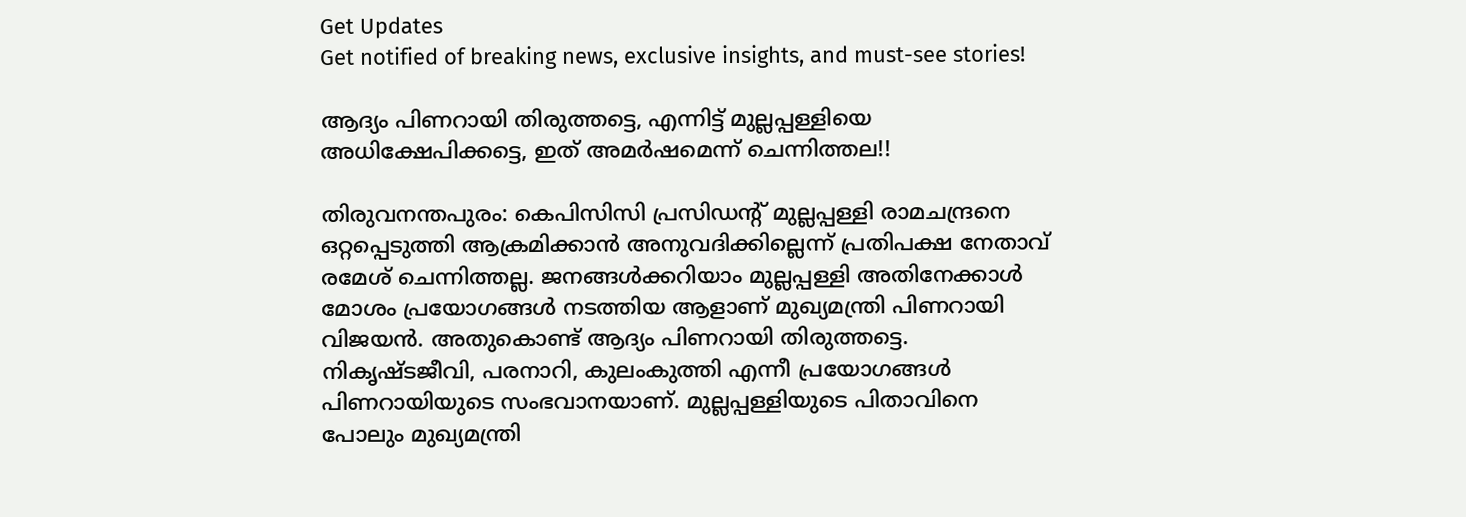Get Updates
Get notified of breaking news, exclusive insights, and must-see stories!

ആദ്യം പിണറായി തിരുത്തട്ടെ, എന്നിട്ട് മുല്ലപ്പള്ളിയെ അധിക്ഷേപിക്കട്ടെ, ഇത് അമര്‍ഷമെന്ന് ചെന്നിത്തല!!

തിരുവനന്തപുരം: കെപിസിസി പ്രസിഡന്റ് മുല്ലപ്പള്ളി രാമചന്ദ്രനെ ഒറ്റപ്പെടുത്തി ആക്രമിക്കാന്‍ അനുവദിക്കില്ലെന്ന് പ്രതിപക്ഷ നേതാവ് രമേശ് ചെന്നിത്തല്ല. ജനങ്ങള്‍ക്കറിയാം മുല്ലപ്പള്ളി അതിനേക്കാള്‍ മോശം പ്രയോഗങ്ങള്‍ നടത്തിയ ആളാണ് മുഖ്യമന്ത്രി പിണറായി വിജയന്‍. അതുകൊണ്ട് ആദ്യം പിണറായി തിരുത്തട്ടെ. നികൃഷ്ടജീവി, പരനാറി, കുലംകുത്തി എന്നീ പ്രയോഗങ്ങള്‍ പിണറായിയുടെ സംഭവാനയാണ്. മുല്ലപ്പള്ളിയുടെ പിതാവിനെ പോലും മുഖ്യമന്ത്രി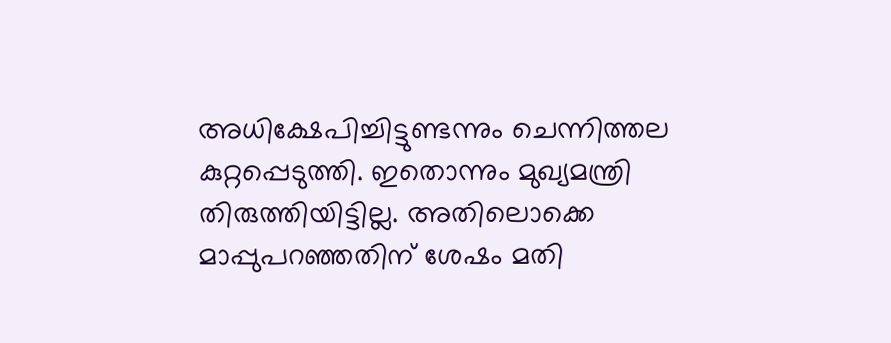അധിക്ഷേപിച്ചിട്ടുണ്ടന്നും ചെന്നിത്തല കുറ്റപ്പെടുത്തി. ഇതൊന്നും മുഖ്യമന്ത്രി തിരുത്തിയിട്ടില്ല. അതിലൊക്കെ മാപ്പുപറഞ്ഞതിന് ശേഷം മതി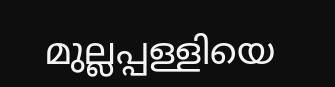മുല്ലപ്പള്ളിയെ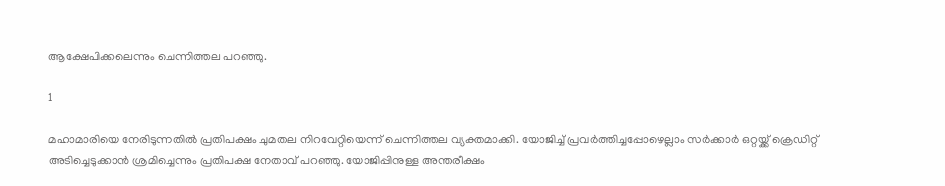ആക്ഷേപിക്കലെന്നും ചെന്നിത്തല പറഞ്ഞു.

1

മഹാമാരിയെ നേരിടുന്നതില്‍ പ്രതിപക്ഷം ചുമതല നിറവേറ്റിയെന്ന് ചെന്നിത്തല വ്യക്തമാക്കി. യോജിച്ച് പ്രവര്‍ത്തിച്ചപ്പോഴെല്ലാം സര്‍ക്കാര്‍ ഒറ്റയ്ക്ക് ക്രെഡിറ്റ് അടിച്ചെടുക്കാന്‍ ശ്രമിച്ചെന്നും പ്രതിപക്ഷ നേതാവ് പറഞ്ഞു. യോജിപ്പിനുള്ള അന്തരീക്ഷം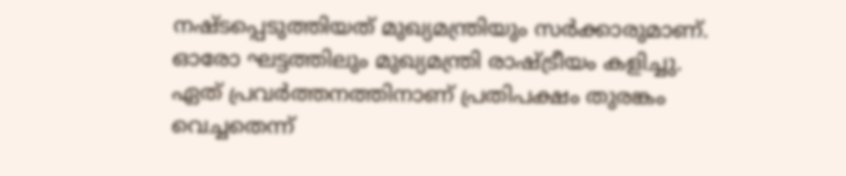നഷ്ടപ്പെടുത്തിയത് മുഖ്യമന്ത്രിയും സര്‍ക്കാരുമാണ്. ഓരോ ഘട്ടത്തിലും മുഖ്യമന്ത്രി രാഷ്ട്രീയം കളിച്ചു. ഏത് പ്രവര്‍ത്തനത്തിനാണ് പ്രതിപക്ഷം തുരങ്കം വെച്ചതെന്ന്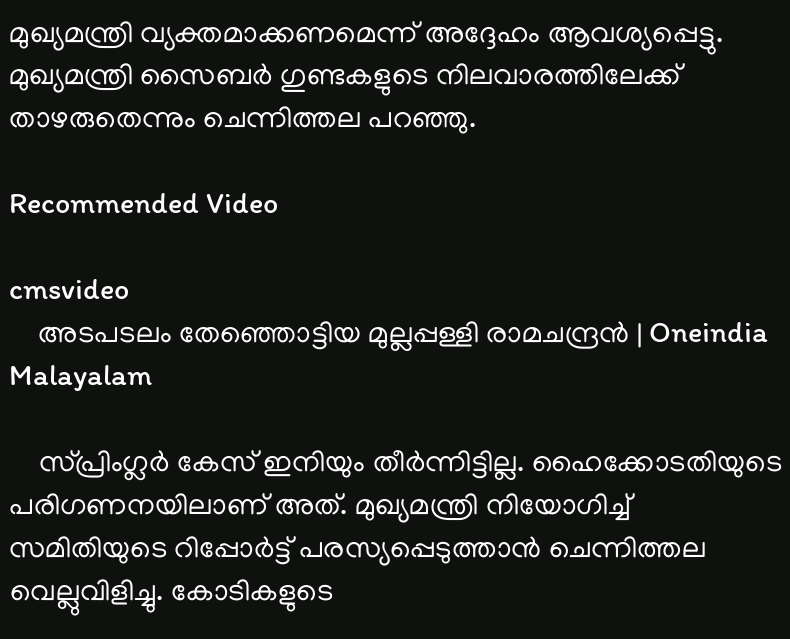മുഖ്യമന്ത്രി വ്യക്തമാക്കണമെന്ന് അദ്ദേഹം ആവശ്യപ്പെട്ടു. മുഖ്യമന്ത്രി സൈബര്‍ ഗുണ്ടകളുടെ നിലവാരത്തിലേക്ക് താഴരുതെന്നും ചെന്നിത്തല പറഞ്ഞു.

Recommended Video

cmsvideo
    അടപടലം തേഞ്ഞൊട്ടിയ മുല്ലപ്പള്ളി രാമചന്ദ്രൻ | Oneindia Malayalam

    സ്പ്രിംഗ്ലര്‍ കേസ് ഇനിയും തീര്‍ന്നിട്ടില്ല. ഹൈക്കോടതിയുടെ പരിഗണനയിലാണ് അത്. മുഖ്യമന്ത്രി നിയോഗിച്ച് സമിതിയുടെ റിപ്പോര്‍ട്ട് പരസ്യപ്പെടുത്താന്‍ ചെന്നിത്തല വെല്ലുവിളിച്ചു. കോടികളുടെ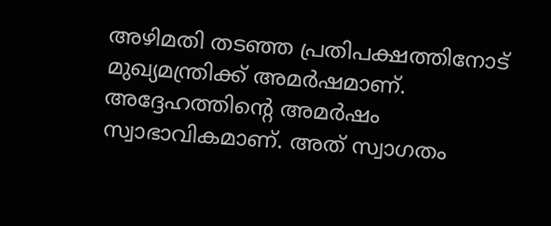അഴിമതി തടഞ്ഞ പ്രതിപക്ഷത്തിനോട് മുഖ്യമന്ത്രിക്ക് അമര്‍ഷമാണ്. അദ്ദേഹത്തിന്റെ അമര്‍ഷം സ്വാഭാവികമാണ്. അത് സ്വാഗതം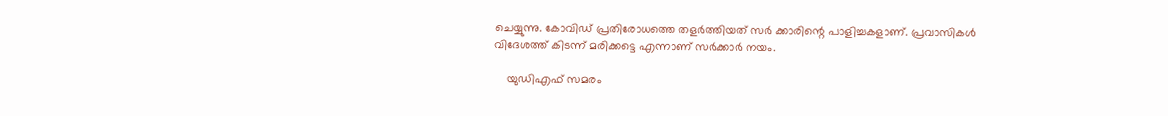ചെയ്യുന്നു. കോവിഡ് പ്രതിരോധത്തെ തളര്‍ത്തിയത് സര്‍ ക്കാരിന്റെ പാളിച്ചകളാണ്. പ്രവാസികള്‍ വിദേശത്ത് കിടന്ന് മരിക്കട്ടെ എന്നാണ് സര്‍ക്കാര്‍ നയം.

    യുഡിഎഫ് സമരം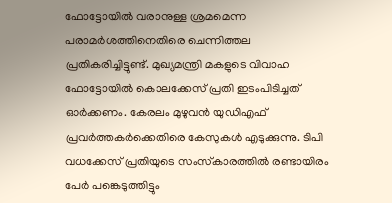ഫോട്ടോയില്‍ വരാനുള്ള ശ്രമമെന്ന പരാമര്‍ശത്തിനെതിരെ ചെന്നിത്തല പ്രതികരിച്ചിട്ടുണ്ട്. മുഖ്യമന്ത്രി മകളുടെ വിവാഹ ഫോട്ടോയില്‍ കൊലക്കേസ് പ്രതി ഇടംപിടിച്ചത് ഓര്‍ക്കണം. കേരലം മുഴുവന്‍ യുഡിഎഫ് പ്രവര്‍ത്തകര്‍ക്കെതിരെ കേസുകള്‍ എടുക്കുന്നു. ടിപി വധക്കേസ് പ്രതിയുടെ സംസ്‌കാരത്തില്‍ രണ്ടായിരം പേര്‍ പങ്കെടുത്തിട്ടും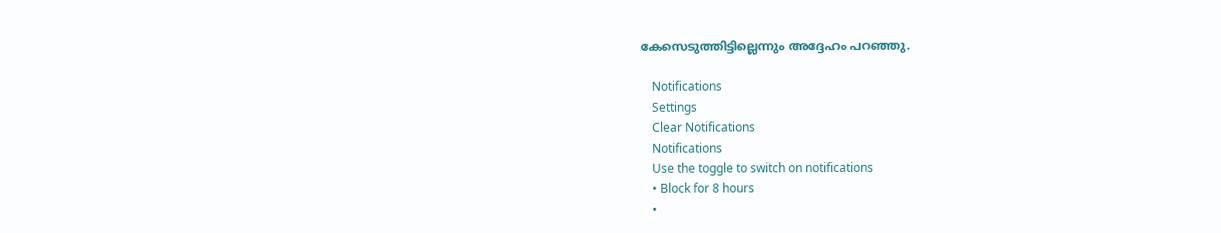കേസെടുത്തിട്ടില്ലെന്നും അദ്ദേഹം പറഞ്ഞു.

    Notifications
    Settings
    Clear Notifications
    Notifications
    Use the toggle to switch on notifications
    • Block for 8 hours
    •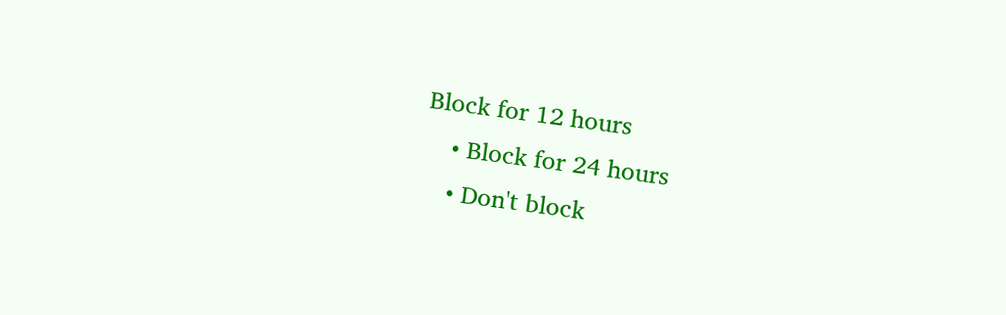Block for 12 hours
    • Block for 24 hours
    • Don't block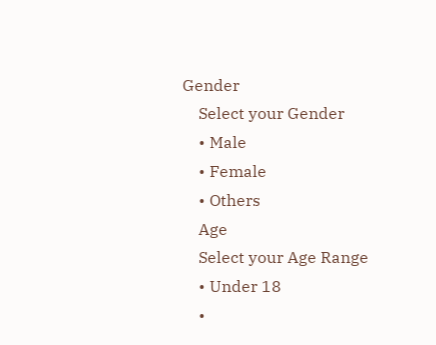Gender
    Select your Gender
    • Male
    • Female
    • Others
    Age
    Select your Age Range
    • Under 18
    •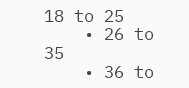18 to 25
    • 26 to 35
    • 36 to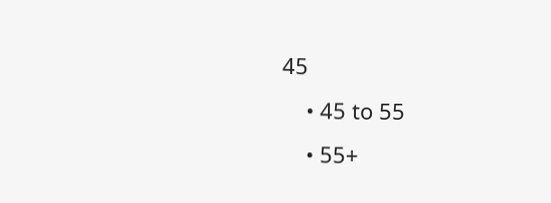45
    • 45 to 55
    • 55+